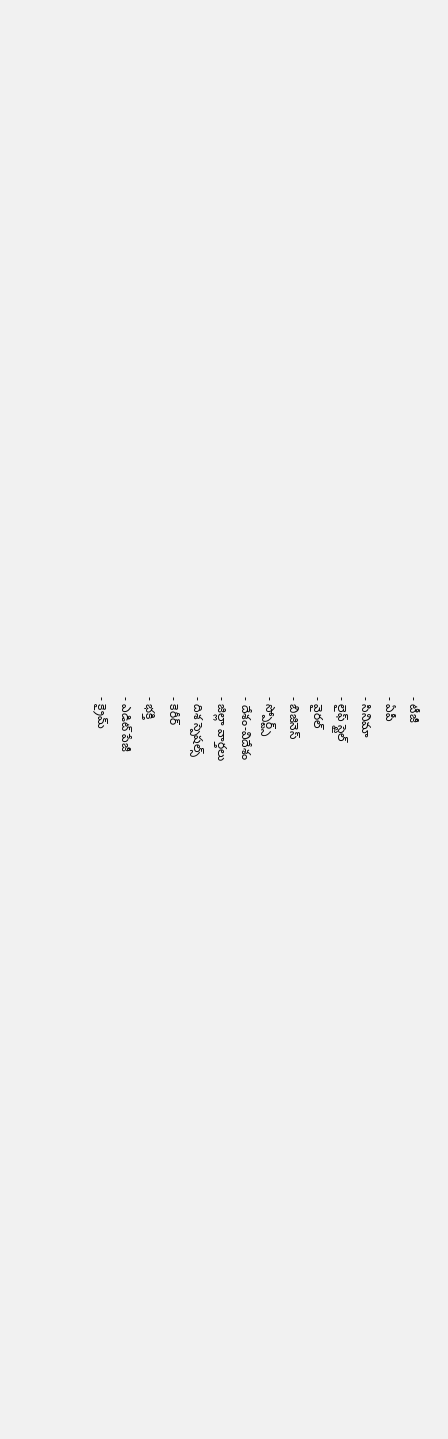- టీజీ
- ఏపీ
- సినిమా
- లైఫ్ స్టైల్
- వైరల్
- బిజినెస్
- స్పోర్ట్స్
- దేశం-విదేశం
- జిల్లా వార్తలు
- దిశ స్పెషల్స్
- కెరీర్
- భక్తి
- ఎడిట్ పేజీ
- క్రైమ్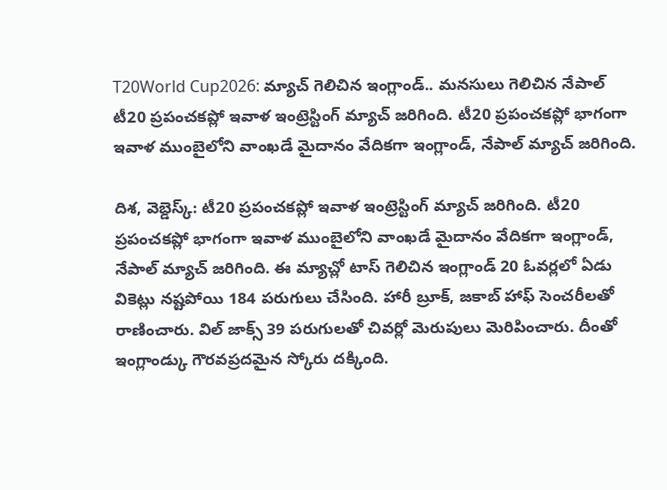T20World Cup2026: మ్యాచ్ గెలిచిన ఇంగ్లాండ్.. మనసులు గెలిచిన నేపాల్
టీ20 ప్రపంచకప్లో ఇవాళ ఇంట్రెస్టింగ్ మ్యాచ్ జరిగింది. టీ20 ప్రపంచకప్లో భాగంగా ఇవాళ ముంబైలోని వాంఖడే మైదానం వేదికగా ఇంగ్లాండ్, నేపాల్ మ్యాచ్ జరిగింది.

దిశ, వెబ్డెస్క్: టీ20 ప్రపంచకప్లో ఇవాళ ఇంట్రెస్టింగ్ మ్యాచ్ జరిగింది. టీ20 ప్రపంచకప్లో భాగంగా ఇవాళ ముంబైలోని వాంఖడే మైదానం వేదికగా ఇంగ్లాండ్, నేపాల్ మ్యాచ్ జరిగింది. ఈ మ్యాచ్లో టాస్ గెలిచిన ఇంగ్లాండ్ 20 ఓవర్లలో ఏడు వికెట్లు నష్టపోయి 184 పరుగులు చేసింది. హారీ బ్రూక్, జకాబ్ హాఫ్ సెంచరీలతో రాణించారు. విల్ జాక్స్ 39 పరుగులతో చివర్లో మెరుపులు మెరిపించారు. దీంతో ఇంగ్లాండ్కు గౌరవప్రదమైన స్కోరు దక్కింది.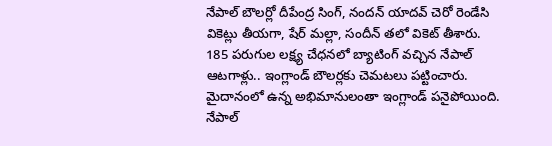నేపాల్ బౌలర్లో దీపేంద్ర సింగ్, నందన్ యాదవ్ చెరో రెండేసి వికెట్లు తీయగా, షేర్ మల్లా, సందీన్ తలో వికెట్ తీశారు.
185 పరుగుల లక్ష్య చేధనలో బ్యాటింగ్ వచ్చిన నేపాల్ ఆటగాళ్లు.. ఇంగ్లాండ్ బౌలర్లకు చెమటలు పట్టించారు. మైదానంలో ఉన్న అభిమానులంతా ఇంగ్లాండ్ పనైపోయింది. నేపాల్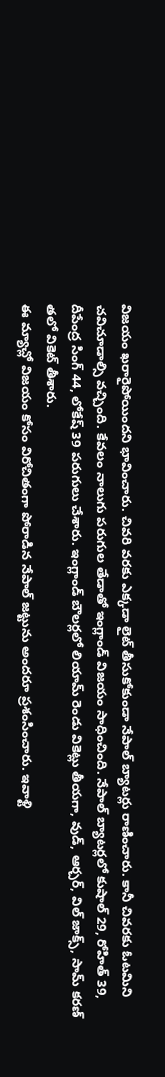విజయం ఖరారైపోయిందని భావించారు. చివరి వరకు ఎక్కడా లైట్ తీసుకోకుండా నేపాల్ బ్యాటర్లు రాణించారు. కానీ చివరకు ఓటమిని చవిచూడాల్సి వచ్చింది. కేవలం నాలుగు పరుగుల తేడాతో ఇంగ్లాండ్ విజయం సాధించింది. నేపాల్ బ్యాటర్లలో కుషాల్ 29, రోహిత్ 39, దీపేంద్ర సింగ్ 44, లోకేష్ 39 పరుగులు చేశారు. ఇంగ్లాండ్ బౌలర్లలో లియామ్ రెండు వికెట్లు తీయగా, వుడ్, ఆర్చర్, విల్ జాక్స్, సామ్ కరణ్ తలో వికెట్ తీశారు.
ఈ మ్యాచ్లో విజయం కోసం విరోచితంగా పోరాడిన నేపాల్ జట్టును అందరూ ప్రశంసించారు. ఇవాళ్టి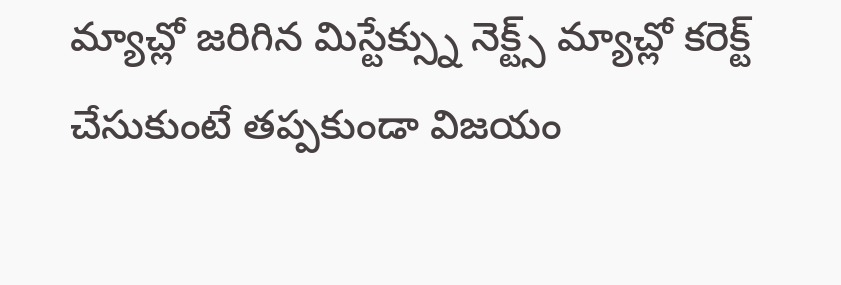మ్యాచ్లో జరిగిన మిస్టేక్స్ను నెక్ట్స్ మ్యాచ్లో కరెక్ట్ చేసుకుంటే తప్పకుండా విజయం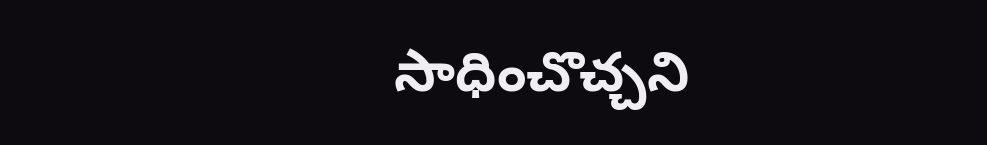సాధించొచ్చని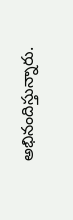అభినందిస్తున్నారు.